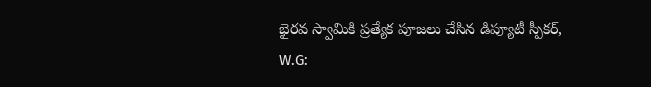భైరవ స్వామికి ప్రత్యేక పూజలు చేసిన డిప్యూటీ స్పీకర్,
W.G: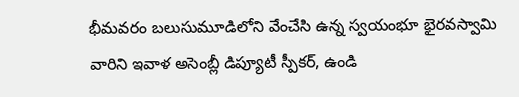భీమవరం బలుసుమూడిలోని వేంచేసి ఉన్న స్వయంభూ భైరవస్వామి వారిని ఇవాళ అసెంబ్లీ డిప్యూటీ స్పీకర్, ఉండి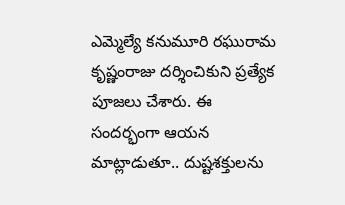ఎమ్మెల్యే కనుమూరి రఘురామ కృష్ణంరాజు దర్శించికుని ప్రత్యేక పూజలు చేశారు. ఈ సందర్భంగా ఆయన మాట్లాడుతూ.. దుష్టశక్తులను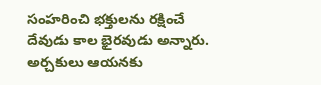సంహరించి భక్తులను రక్షించే దేవుడు కాల భైరవుడు అన్నారు. అర్చకులు ఆయనకు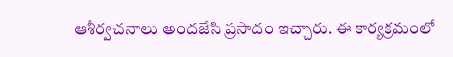ఆశీర్వచనాలు అందజేసి ప్రసాదం ఇచ్చారు. ఈ కార్యక్రమంలో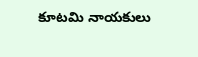కూటమి నాయకులు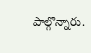పాల్గొన్నారు.